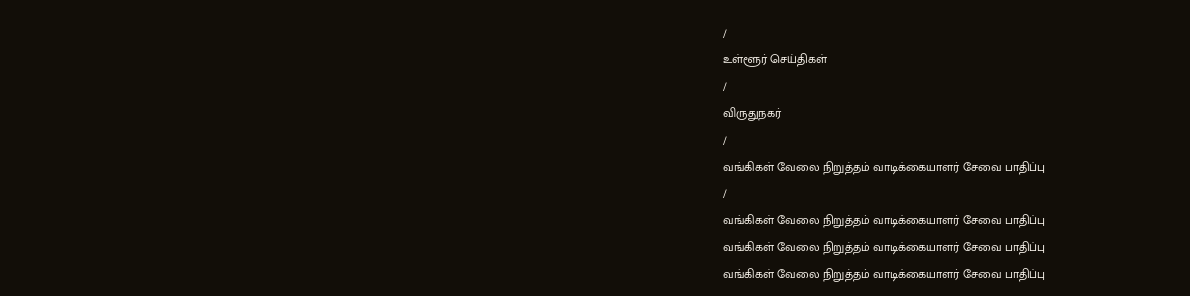/
உள்ளூர் செய்திகள்
/
விருதுநகர்
/
வங்கிகள் வேலை நிறுத்தம் வாடிக்கையாளர் சேவை பாதிப்பு
/
வங்கிகள் வேலை நிறுத்தம் வாடிக்கையாளர் சேவை பாதிப்பு
வங்கிகள் வேலை நிறுத்தம் வாடிக்கையாளர் சேவை பாதிப்பு
வங்கிகள் வேலை நிறுத்தம் வாடிக்கையாளர் சேவை பாதிப்பு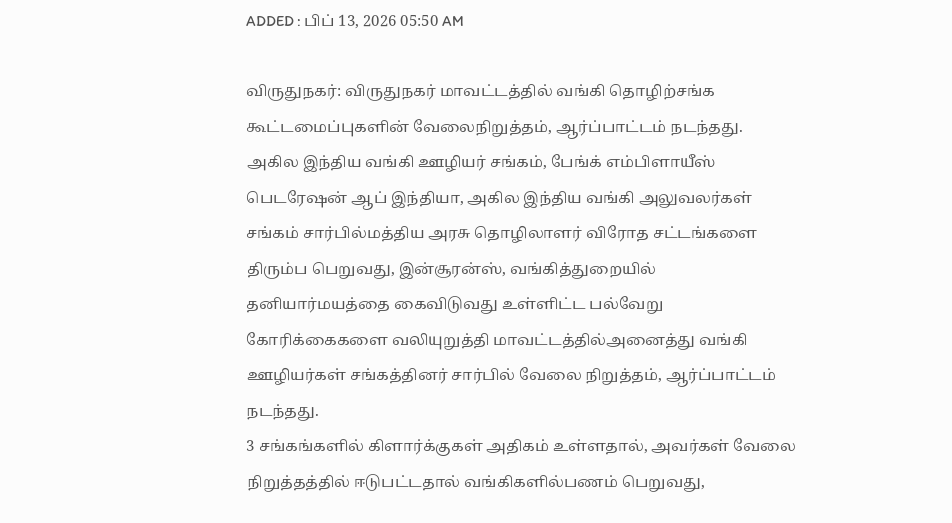ADDED : பிப் 13, 2026 05:50 AM

விருதுநகர்: விருதுநகர் மாவட்டத்தில் வங்கி தொழிற்சங்க கூட்டமைப்புகளின் வேலைநிறுத்தம், ஆர்ப்பாட்டம் நடந்தது.
அகில இந்திய வங்கி ஊழியர் சங்கம், பேங்க் எம்பிளாயீஸ் பெடரேஷன் ஆப் இந்தியா, அகில இந்திய வங்கி அலுவலர்கள் சங்கம் சார்பில்மத்திய அரசு தொழிலாளர் விரோத சட்டங்களை திரும்ப பெறுவது, இன்சூரன்ஸ், வங்கித்துறையில் தனியார்மயத்தை கைவிடுவது உள்ளிட்ட பல்வேறு கோரிக்கைகளை வலியுறுத்தி மாவட்டத்தில்அனைத்து வங்கி ஊழியர்கள் சங்கத்தினர் சார்பில் வேலை நிறுத்தம், ஆர்ப்பாட்டம் நடந்தது.
3 சங்கங்களில் கிளார்க்குகள் அதிகம் உள்ளதால், அவர்கள் வேலை நிறுத்தத்தில் ஈடுபட்டதால் வங்கிகளில்பணம் பெறுவது,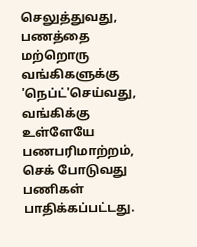செலுத்துவது, பணத்தை மற்றொரு வங்கிகளுக்கு 'நெப்ட்'செய்வது, வங்கிக்கு உள்ளேயே பணபரிமாற்றம், செக் போடுவது பணிகள் பாதிக்கப்பட்டது.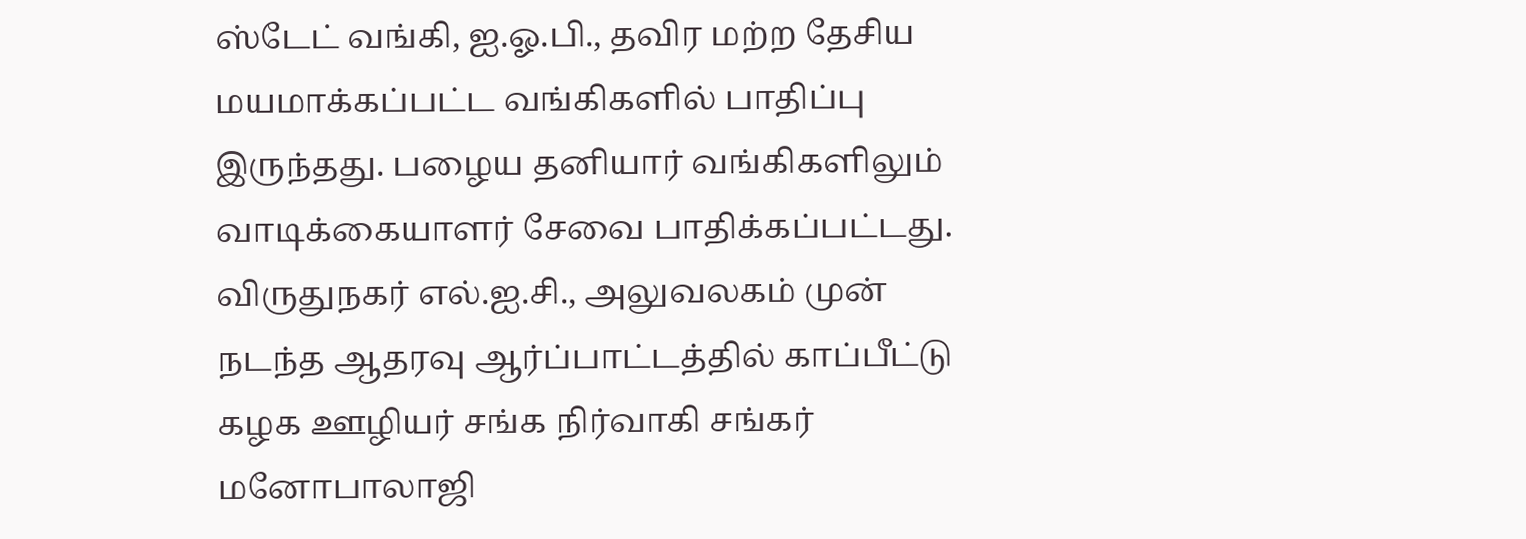ஸ்டேட் வங்கி, ஐ.ஓ.பி., தவிர மற்ற தேசிய மயமாக்கப்பட்ட வங்கிகளில் பாதிப்பு இருந்தது. பழைய தனியார் வங்கிகளிலும் வாடிக்கையாளர் சேவை பாதிக்கப்பட்டது.
விருதுநகர் எல்.ஐ.சி., அலுவலகம் முன் நடந்த ஆதரவு ஆர்ப்பாட்டத்தில் காப்பீட்டு கழக ஊழியர் சங்க நிர்வாகி சங்கர் மனோபாலாஜி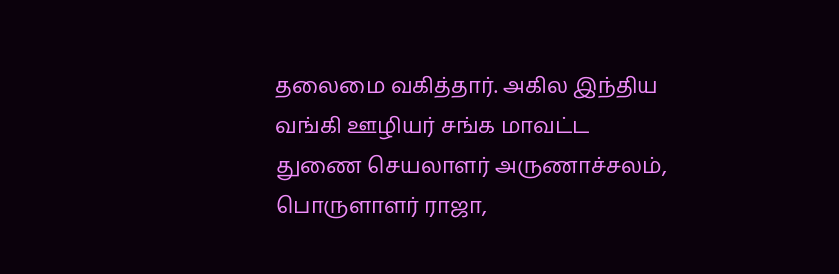தலைமை வகித்தார். அகில இந்திய வங்கி ஊழியர் சங்க மாவட்ட துணை செயலாளர் அருணாச்சலம், பொருளாளர் ராஜா,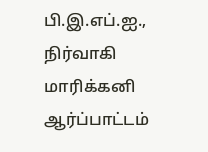பி.இ.எப்.ஐ., நிர்வாகி மாரிக்கனி ஆர்ப்பாட்டம்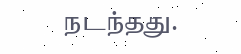நடந்தது.